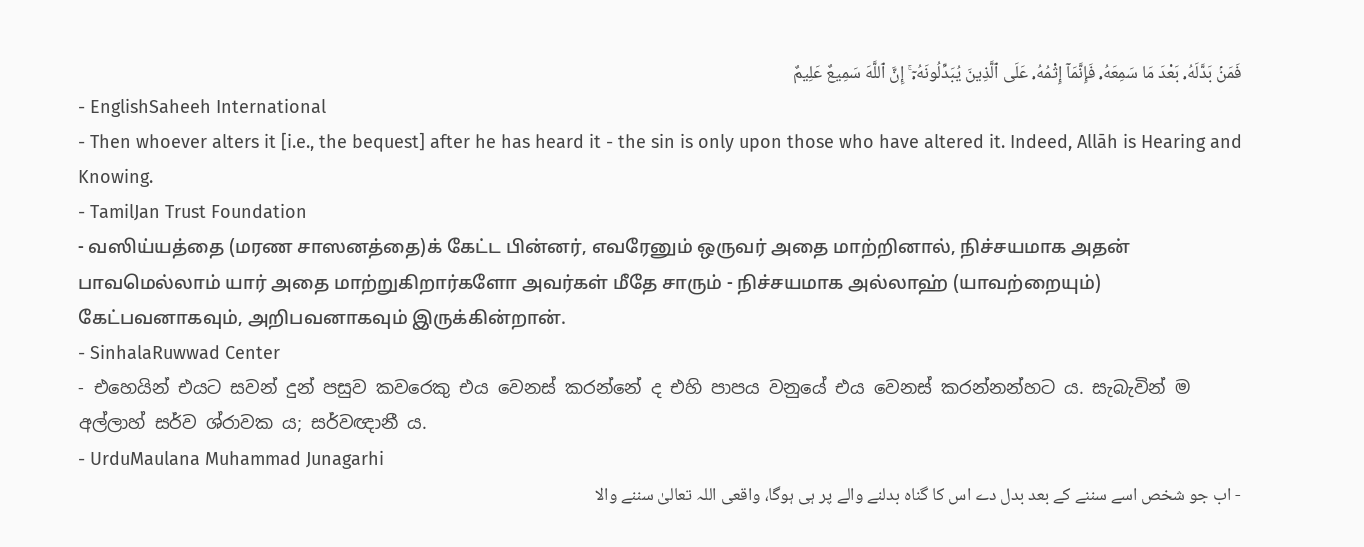فَمَنۢ بَدَّلَهُۥ بَعْدَ مَا سَمِعَهُۥ فَإِنَّمَآ إِثْمُهُۥ عَلَى ٱلَّذِينَ يُبَدِّلُونَهُۥٓ ۚ إِنَّ ٱللَّهَ سَمِيعٌ عَلِيمٌ
- EnglishSaheeh International
- Then whoever alters it [i.e., the bequest] after he has heard it - the sin is only upon those who have altered it. Indeed, Allāh is Hearing and Knowing.
- TamilJan Trust Foundation
- வஸிய்யத்தை (மரண சாஸனத்தை)க் கேட்ட பின்னர், எவரேனும் ஒருவர் அதை மாற்றினால், நிச்சயமாக அதன் பாவமெல்லாம் யார் அதை மாற்றுகிறார்களோ அவர்கள் மீதே சாரும் - நிச்சயமாக அல்லாஹ் (யாவற்றையும்) கேட்பவனாகவும், அறிபவனாகவும் இருக்கின்றான்.
- SinhalaRuwwad Center
- එහෙයින් එයට සවන් දුන් පසුව කවරෙකු එය වෙනස් කරන්නේ ද එහි පාපය වනුයේ එය වෙනස් කරන්නන්හට ය. සැබැවින් ම අල්ලාහ් සර්ව ශ්රාවක ය; සර්වඥානී ය.
- UrduMaulana Muhammad Junagarhi
- اب جو شخص اسے سننے کے بعد بدل دے اس کا گناه بدلنے والے پر ہی ہوگا، واقعی اللہ تعالیٰ سننے والا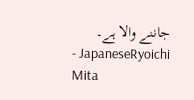جاننے والا ہے۔
- JapaneseRyoichi Mita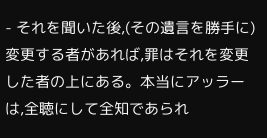- それを聞いた後,(その遺言を勝手に)変更する者があれば,罪はそれを変更した者の上にある。本当にアッラーは,全聴にして全知であられ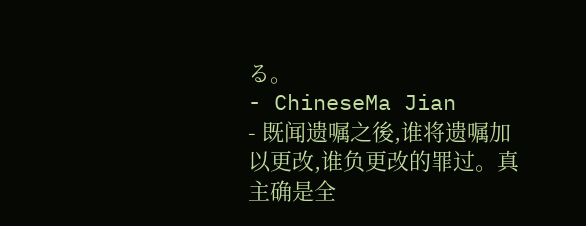る。
- ChineseMa Jian
- 既闻遗嘱之後,谁将遗嘱加以更改,谁负更改的罪过。真主确是全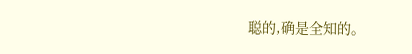聪的,确是全知的。